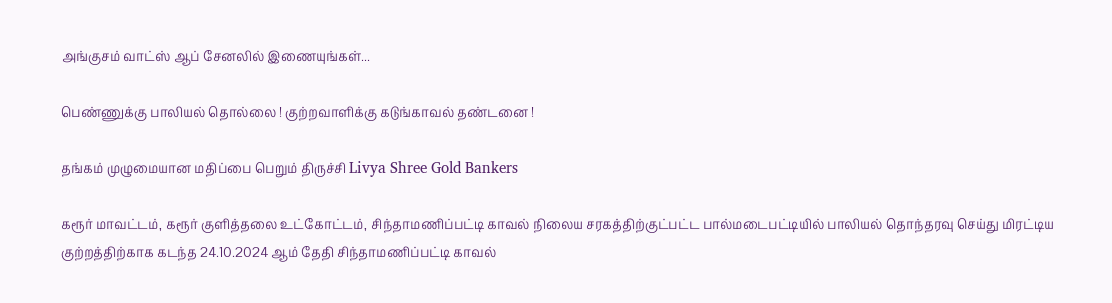அங்குசம் வாட்ஸ் ஆப் சேனலில் இணையுங்கள்...

பெண்ணுக்கு பாலியல் தொல்லை ! குற்றவாளிக்கு கடுங்காவல் தண்டனை !

தங்கம் முழுமையான மதிப்பை பெறும் திருச்சி Livya Shree Gold Bankers

கரூர் மாவட்டம், கரூர் குளித்தலை உட்கோட்டம், சிந்தாமணிப்பட்டி காவல் நிலைய சரகத்திற்குட்பட்ட பால்மடைபட்டியில் பாலியல் தொந்தரவு செய்து மிரட்டிய குற்றத்திற்காக கடந்த 24.10.2024 ஆம் தேதி சிந்தாமணிப்பட்டி காவல்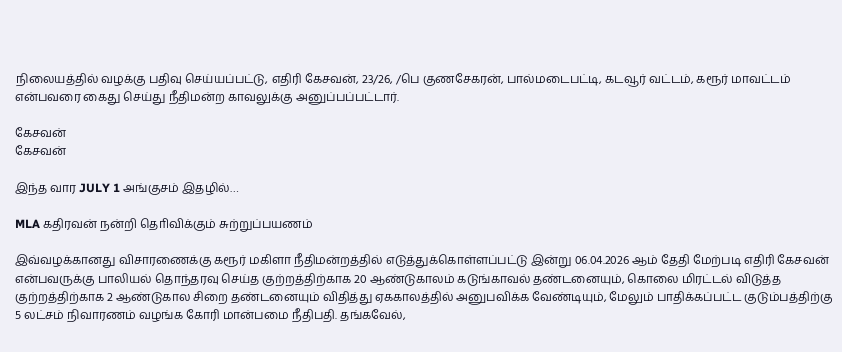நிலையத்தில் வழக்கு பதிவு செய்யப்பட்டு, எதிரி கேசவன், 23/26, /பெ குணசேகரன், பால்மடைபட்டி, கடவூர் வட்டம், கரூர் மாவட்டம் என்பவரை கைது செய்து நீதிமன்ற காவலுக்கு அனுப்பப்பட்டார்.

கேசவன்
கேசவன்

இந்த வார JULY 1 அங்குசம் இதழில்…

MLA கதிரவன் நன்றி தொிவிக்கும் சுற்றுப்பயணம்

இவ்வழக்கானது விசாரணைக்கு கரூர் மகிளா நீதிமன்றத்தில் எடுத்துக்கொள்ளப்பட்டு இன்று 06.04.2026 ஆம் தேதி மேற்படி எதிரி கேசவன் என்பவருக்கு பாலியல் தொந்தரவு செய்த குற்றத்திற்காக 20 ஆண்டுகாலம் கடுங்காவல் தண்டனையும், கொலை மிரட்டல் விடுத்த குற்றத்திற்காக 2 ஆண்டுகால சிறை தண்டனையும் விதித்து ஏககாலத்தில் அனுபவிக்க வேண்டியும், மேலும் பாதிக்கப்பட்ட குடும்பத்திற்கு 5 லட்சம் நிவாரணம் வழங்க கோரி மான்பமை நீதிபதி. தங்கவேல்,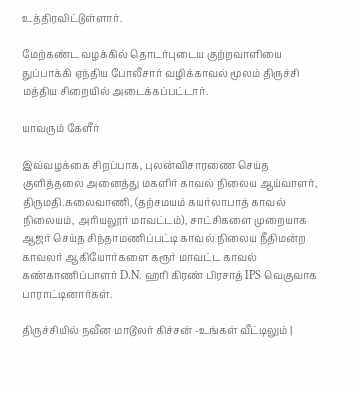உத்திரவிட்டுள்ளார்.

மேற்கண்ட வழக்கில் தொடர்புடைய குற்றவாளியை துப்பாக்கி ஏந்திய போலீசார் வழிக்காவல் மூலம் திருச்சி மத்திய சிறையில் அடைக்கப்பட்டார்.

யாவரும் கேளீர்

இவ்வழக்கை சிறப்பாக, புலன்விசாரணை செய்த குளித்தலை அனைத்து மகளிர் காவல் நிலைய ஆய்வாளர், திருமதி.கலைவாணி, (தற்சமயம் கயர்லாபாத் காவல் நிலையம், அரியலூர் மாவட்டம்), சாட்சிகளை முறையாக ஆஜர் செய்த சிந்தாமணிப்பட்டி காவல் நிலைய நீதிமன்ற காவலர் ஆகியோர்களை கரூர் மாவட்ட காவல் கண்காணிப்பாளர் D.N. ஹரி கிரண் பிரசாத் IPS வெகுவாக பாராட்டினார்கள்.

திருச்சியில் நவீன மாடூலர் கிச்சன் -உங்கள் வீட்டிலும் |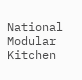National Modular Kitchen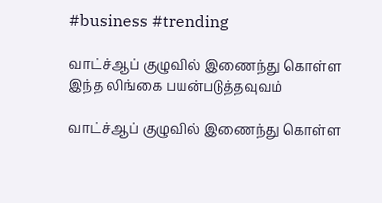#business #trending

வாட்ச்ஆப் குழுவில் இணைந்து கொள்ள இந்த லிங்கை பயன்படுத்தவுவம்

வாட்ச்ஆப் குழுவில் இணைந்து கொள்ள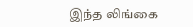இந்த லிங்கை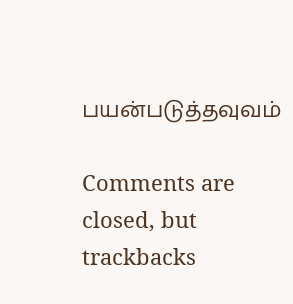பயன்படுத்தவுவம்

Comments are closed, but trackbacks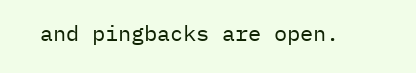and pingbacks are open.